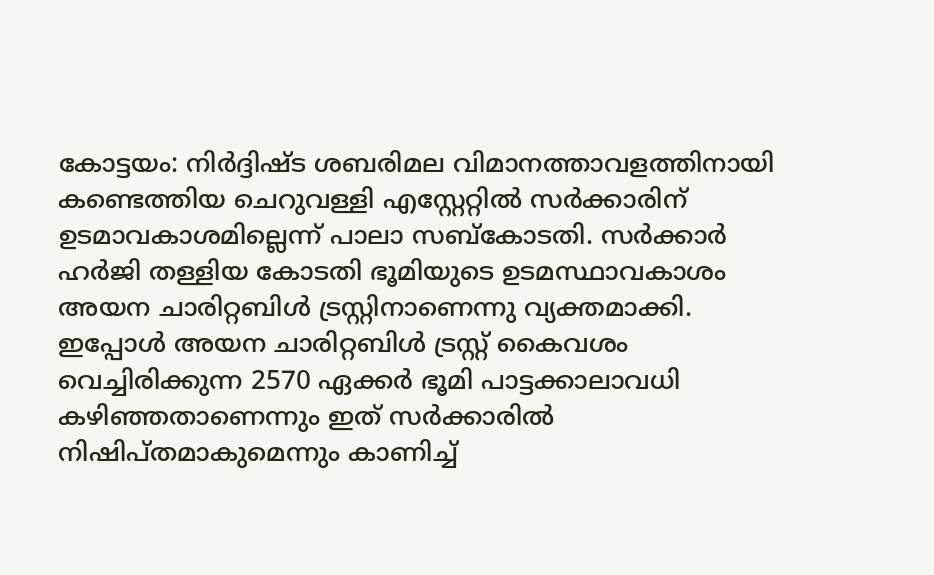കോട്ടയം: നിര്‍ദ്ദിഷ്ട ശബരിമല വിമാനത്താവളത്തിനായി കണ്ടെത്തിയ ചെറുവള്ളി എസ്റ്റേറ്റില്‍ സര്‍ക്കാരിന് ഉടമാവകാശമില്ലെന്ന് പാലാ സബ്‌കോടതി. സര്‍ക്കാര്‍ ഹര്‍ജി തള്ളിയ കോടതി ഭൂമിയുടെ ഉടമസ്ഥാവകാശം അയന ചാരിറ്റബിള്‍ ട്രസ്റ്റിനാണെന്നു വ്യക്തമാക്കി. ഇപ്പോള്‍ അയന ചാരിറ്റബിള്‍ ട്രസ്റ്റ് കൈവശം വെച്ചിരിക്കുന്ന 2570 ഏക്കര്‍ ഭൂമി പാട്ടക്കാലാവധി കഴിഞ്ഞതാണെന്നും ഇത് സര്‍ക്കാരില്‍ നിഷിപ്തമാകുമെന്നും കാണിച്ച്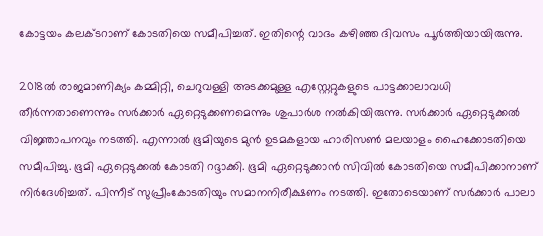കോട്ടയം കലക്ടറാണ് കോടതിയെ സമീപിച്ചത്. ഇതിന്റെ വാദം കഴിഞ്ഞ ദിവസം പൂര്‍ത്തിയായിരുന്നു.

2018ല്‍ രാജമാണിക്യം കമ്മിറ്റി, ചെറുവള്ളി അടക്കമുള്ള എസ്റ്റേറ്റുകളുടെ പാട്ടക്കാലാവധി തീര്‍ന്നതാണെന്നും സര്‍ക്കാര്‍ ഏറ്റെടുക്കണമെന്നും ശുപാര്‍ശ നല്‍കിയിരുന്നു. സര്‍ക്കാര്‍ ഏറ്റെടുക്കല്‍ വിജ്ഞാപനവും നടത്തി. എന്നാല്‍ ഭൂമിയുടെ മുന്‍ ഉടമകളായ ഹാരിസണ്‍ മലയാളം ഹൈക്കോടതിയെ സമീപിച്ചു. ഭൂമി ഏറ്റെടുക്കല്‍ കോടതി റദ്ദാക്കി. ഭൂമി ഏറ്റെടുക്കാന്‍ സിവില്‍ കോടതിയെ സമീപിക്കാനാണ് നിര്‍ദേശിച്ചത്. പിന്നീട് സുപ്രീംകോടതിയും സമാനനിരീക്ഷണം നടത്തി. ഇതോടെയാണ് സര്‍ക്കാര്‍ പാലാ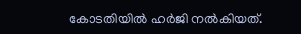കോടതിയില്‍ ഹര്‍ജി നല്‍കിയത്.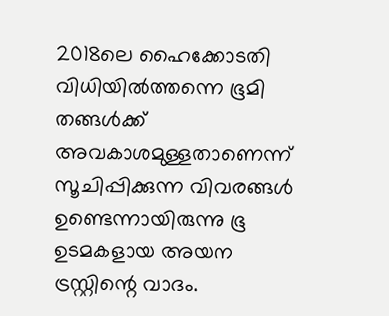2018ലെ ഹൈക്കോടതി വിധിയില്‍ത്തന്നെ ഭൂമി തങ്ങള്‍ക്ക് അവകാശമുള്ളതാണെന്ന് സൂചിപ്പിക്കുന്ന വിവരങ്ങള്‍ ഉണ്ടെന്നായിരുന്നു ഭൂ ഉടമകളായ അയന ട്രസ്റ്റിന്റെ വാദം.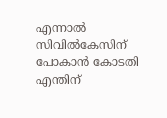എന്നാല്‍ സിവില്‍കേസിന് പോകാന്‍ കോടതി എന്തിന്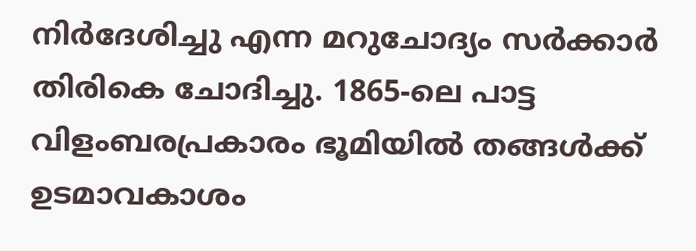നിര്‍ദേശിച്ചു എന്ന മറുചോദ്യം സര്‍ക്കാര്‍ തിരികെ ചോദിച്ചു. 1865-ലെ പാട്ട വിളംബരപ്രകാരം ഭൂമിയില്‍ തങ്ങള്‍ക്ക് ഉടമാവകാശം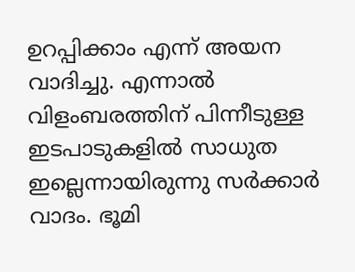ഉറപ്പിക്കാം എന്ന് അയന വാദിച്ചു. എന്നാല്‍ വിളംബരത്തിന് പിന്നീടുള്ള ഇടപാടുകളില്‍ സാധുത ഇല്ലെന്നായിരുന്നു സര്‍ക്കാര്‍ വാദം. ഭൂമി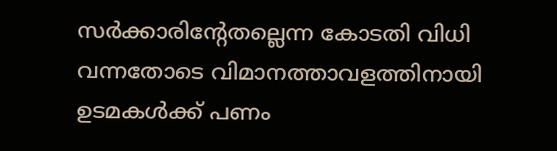സര്‍ക്കാരിന്റേതല്ലെന്ന കോടതി വിധി വന്നതോടെ വിമാനത്താവളത്തിനായി ഉടമകള്‍ക്ക് പണം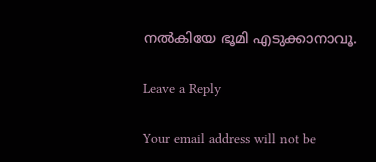നല്‍കിയേ ഭൂമി എടുക്കാനാവൂ.

Leave a Reply

Your email address will not be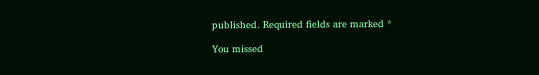published. Required fields are marked *

You missed